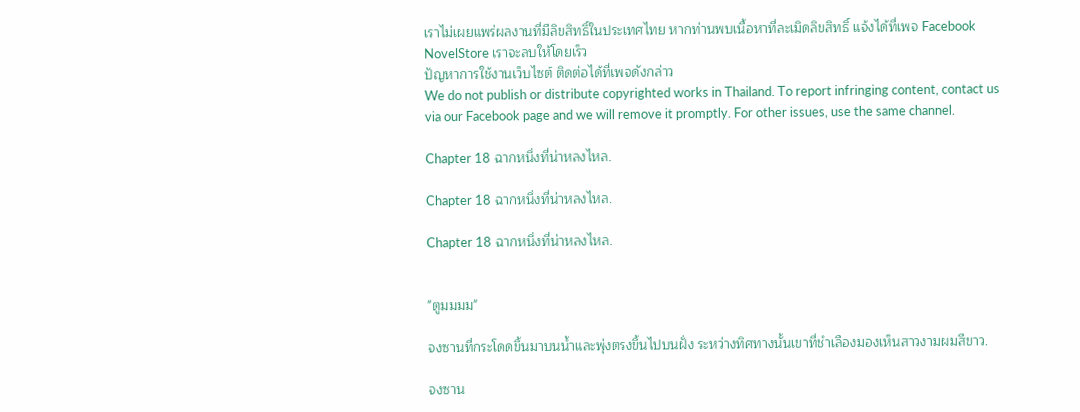เราไม่เผยแพร่ผลงานที่มีลิขสิทธิ์ในประเทศไทย หากท่านพบเนื้อหาที่ละเมิดลิขสิทธิ์ แจ้งได้ที่เพจ Facebook NovelStore เราจะลบให้โดยเร็ว
ปัญหาการใช้งานเว็บไซต์ ติดต่อได้ที่เพจดังกล่าว
We do not publish or distribute copyrighted works in Thailand. To report infringing content, contact us via our Facebook page and we will remove it promptly. For other issues, use the same channel.

Chapter 18 ฉากหนึ่งที่น่าหลงไหล.

Chapter 18 ฉากหนึ่งที่น่าหลงไหล.

Chapter 18 ฉากหนึ่งที่น่าหลงไหล.


"ตูมมมม"

จงซานที่กระโดดขึ้นมาบนน้ำและพุ่งตรงขึ้นไปบนฝั่ง ระหว่างทิศทางนั้นเขาที่ชำเลืองมองเห็นสาวงามผมสีขาว.

จงซาน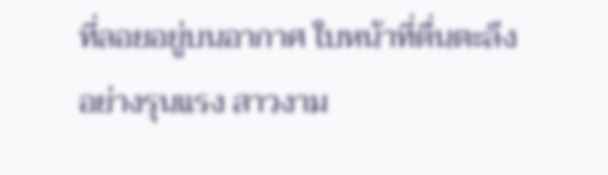ที่ลอยอยู่บนอากาศ ใบหน้าที่ตื่นตะลึงอย่างรุนแรง สาวงาม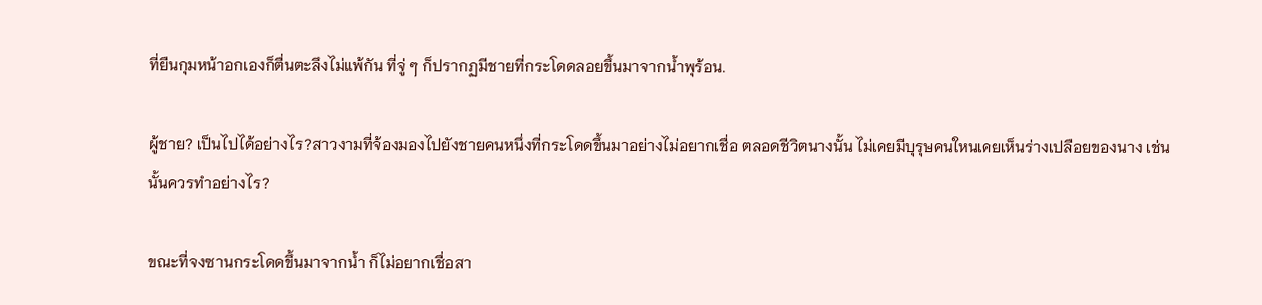ที่ยืนกุมหน้าอกเองก็ตื่นตะลึงไม่แพ้กัน ที่จู่ ๆ ก็ปรากฏมีชายที่กระโดดลอยขึ้นมาจากน้ำพุร้อน.

ผู้ชาย? เป็นไปได้อย่างไร?สาวงามที่จ้องมองไปยังชายคนหนึ่งที่กระโดดขึ้นมาอย่างไม่อยากเชื่อ ตลอดชีวิตนางนั้น ไม่เคยมีบุรุษคนใหนเคยเห็นร่างเปลือยของนาง เช่นนั้นควรทำอย่างไร?

ขณะที่จงซานกระโดดขึ้นมาจากน้ำ ก็ไม่อยากเชื่อสา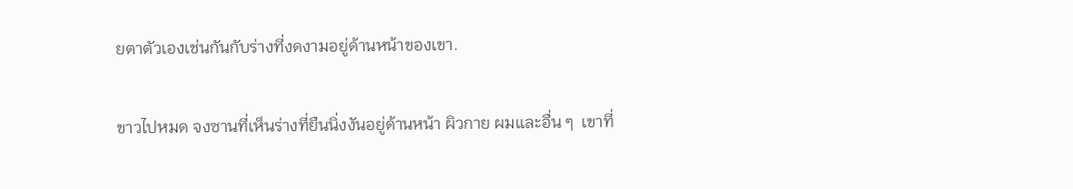ยตาตัวเองเช่นกันกับร่างที่งดงามอยู่ด้านหน้าของเขา.

ขาวไปหมด จงซานที่เห็นร่างที่ยืนนิ่งงันอยู่ด้านหน้า ผิวกาย ผมและอื่น ๆ  เขาที่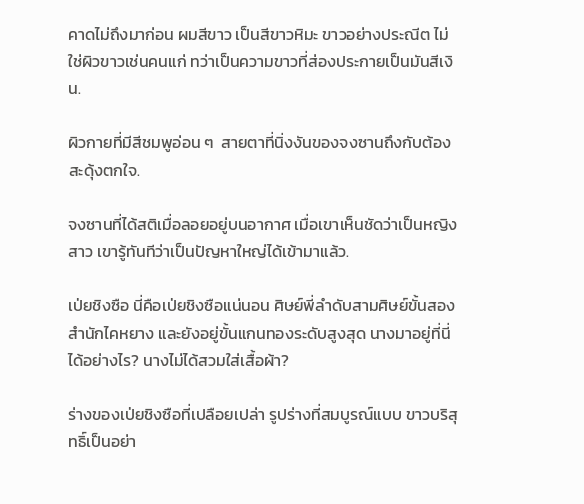คาดไม่ถึงมาก่อน ผมสีขาว เป็นสีขาวหิมะ ขาวอย่างประณีต ไม่ใช่ผิวขาวเช่นคนแก่ ทว่าเป็นความขาวที่ส่องประกายเป็นมันสีเงิน.

ผิวกายที่มีสีชมพูอ่อน ๆ  สายตาที่นิ่งงันของจงซานถึงกับต้องสะดุ้งตกใจ.

จงซานที่ได้สติเมื่อลอยอยู่บนอากาศ เมื่อเขาเห็นชัดว่าเป็นหญิงสาว เขารู้ทันทีว่าเป็นปัญหาใหญ่ได้เข้ามาแล้ว.

เป่ยชิงซือ นี่คือเป่ยชิงซือแน่นอน ศิษย์พี่ลำดับสามศิษย์ขั้นสองสำนักไคหยาง และยังอยู่ขั้นแกนทองระดับสูงสุด นางมาอยู่ที่นี่ได้อย่างไร? นางไม่ได้สวมใส่เสื้อผ้า?

ร่างของเป่ยชิงซือที่เปลือยเปล่า รูปร่างที่สมบูรณ์แบบ ขาวบริสุทธิ์เป็นอย่า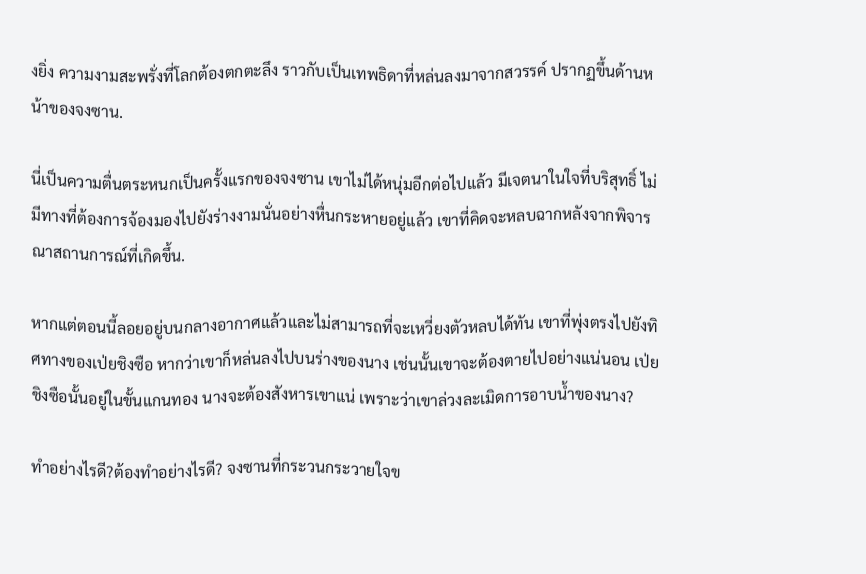งยิ่ง ความงามสะพรั่งที่โลกต้องตกตะลึง ราวกับเป็นเทพธิดาที่หล่นลงมาจากสวรรค์ ปรากฏขึ้นด้านหน้าของจงซาน.

นี่เป็นความตื่นตระหนกเป็นครั้งแรกของจงซาน เขาไม่ได้หนุ่มอีกต่อไปแล้ว มีเจตนาในใจที่บริสุทธิ์ ไม่มีทางที่ต้องการจ้องมองไปยังร่างงามนั่นอย่างหื่นกระหายอยู่แล้ว เขาที่คิดจะหลบฉากหลังจากพิจารณาสถานการณ์ที่เกิดขึ้น.

หากแต่ตอนนี้ลอยอยู่บนกลางอากาศแล้วและไม่สามารถที่จะเหวี่ยงตัวหลบได้ทัน เขาที่พุ่งตรงไปยังทิศทางของเป่ยชิงซือ หากว่าเขาก็หล่นลงไปบนร่างของนาง เช่นนั้นเขาจะต้องตายไปอย่างแน่นอน เป่ยชิงซือนั้นอยู่ในขั้นแกนทอง นางจะต้องสังหารเขาแน่ เพราะว่าเขาล่วงละเมิดการอาบน้ำของนาง?

ทำอย่างไรดี?ต้องทำอย่างไรดี? จงซานที่กระวนกระวายใจข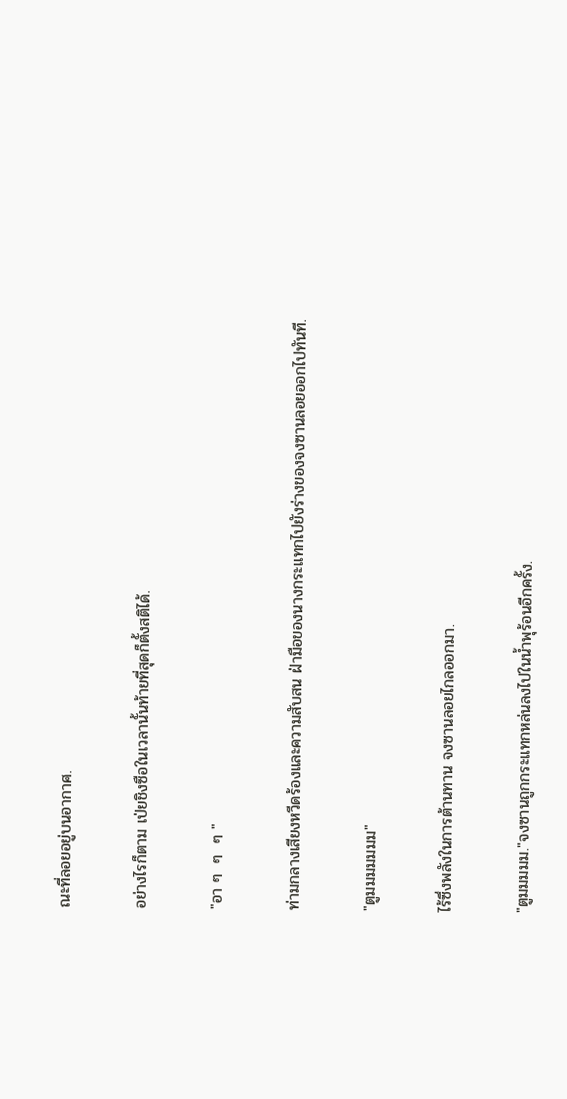ณะที่ลอยอยู่บนอากาศ.

อย่างไรก็ตาม เป่ยชิงซือในเวลานั้นท้ายที่สุดก็ตั้งสติได้.

"อา ๆ  ๆ  ๆ "

ท่ามกลางเสียงหวีดร้องและความสับสน ฝ่ามือของนางกระแทกไปยังร่างของจงซานลอยออกไปทันที.

"ตูมมมมมมม"

ไร้ซึ่งพลังในการต้านทาน จงซานลอยไกลออกมา.

"ตูมมมมม."จงซานถูกกระแทกหล่นลงไปในน้ำพุร้อนอีกครั้ง.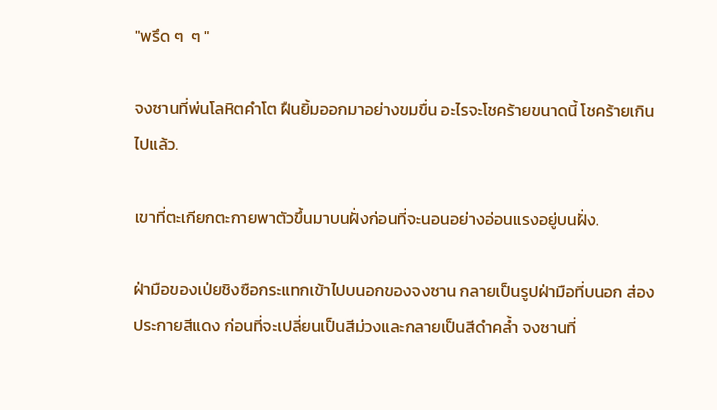"พรึด ๆ  ๆ "

จงซานที่พ่นโลหิตคำโต ฝืนยิ้มออกมาอย่างขมขื่น อะไรจะโชคร้ายขนาดนี้ โชคร้ายเกินไปแล้ว.

เขาที่ตะเกียกตะกายพาตัวขึ้นมาบนฝั่งก่อนที่จะนอนอย่างอ่อนแรงอยู่บนฝั่ง.

ฝ่ามือของเป่ยชิงซือกระแทกเข้าไปบนอกของจงซาน กลายเป็นรูปฝ่ามือที่บนอก ส่องประกายสีแดง ก่อนที่จะเปลี่ยนเป็นสีม่วงและกลายเป็นสีดำคล้ำ จงซานที่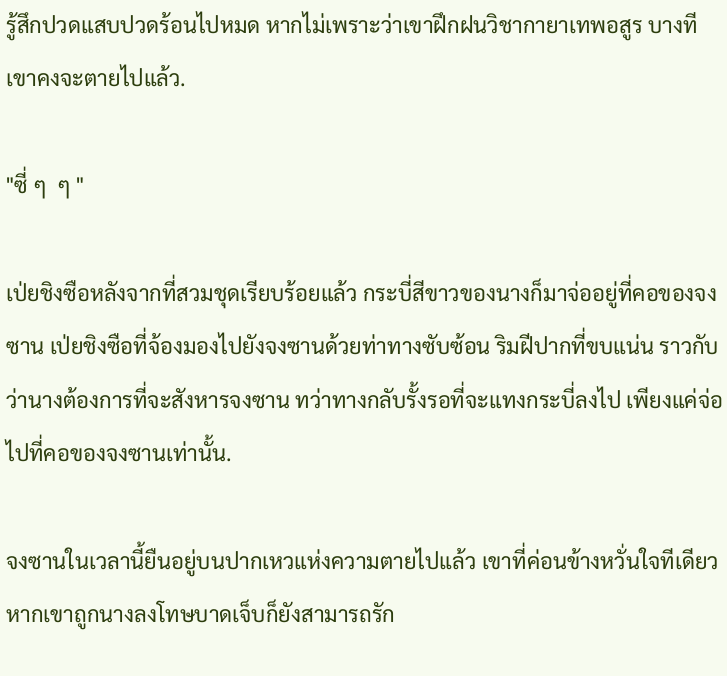รู้สึกปวดแสบปวดร้อนไปหมด หากไม่เพราะว่าเขาฝึกฝนวิชากายาเทพอสูร บางทีเขาคงจะตายไปแล้ว.

"ซี่ ๆ  ๆ "

เป่ยชิงซือหลังจากที่สวมชุดเรียบร้อยแล้ว กระบี่สีขาวของนางก็มาจ่ออยู่ที่คอของจงซาน เป่ยชิงซือที่จ้องมองไปยังจงซานด้วยท่าทางซับซ้อน ริมฝีปากที่ขบแน่น ราวกับว่านางต้องการที่จะสังหารจงซาน ทว่าทางกลับรั้งรอที่จะแทงกระบี่ลงไป เพียงแค่จ่อไปที่คอของจงซานเท่านั้น.

จงซานในเวลานี้ยืนอยู่บนปากเหวแห่งความตายไปแล้ว เขาที่ค่อนข้างหวั่นใจทีเดียว หากเขาถูกนางลงโทษบาดเจ็บก็ยังสามารถรัก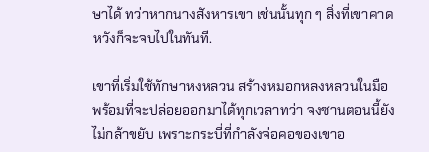ษาได้ ทว่าหากนางสังหารเขา เช่นนั้นทุก ๆ สิ่งที่เขาคาดหวังก็จะจบไปในทันที.

เขาที่เริ่มใช้ทักษาหงหลวน สร้างหมอกหลงหลวนในมือพร้อมที่จะปล่อยออกมาได้ทุกเวลาทว่า จงซานตอนนี้ยังไม่กล้าขยับ เพราะกระบี่ที่กำลังจ่อคอของเขาอ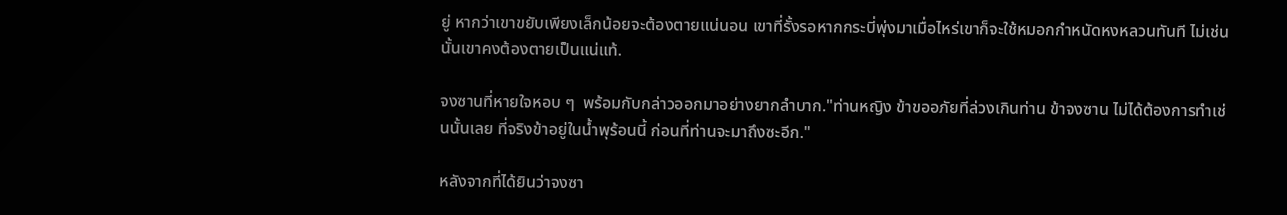ยู่ หากว่าเขาขยับเพียงเล็กน้อยจะต้องตายแน่นอน เขาที่รั้งรอหากกระบี่พุ่งมาเมื่อไหร่เขาก็จะใช้หมอกกำหนัดหงหลวนทันที ไม่เช่นนั้นเขาคงต้องตายเป็นแน่แท้.

จงซานที่หายใจหอบ ๆ  พร้อมกับกล่าวออกมาอย่างยากลำบาก."ท่านหญิง ข้าขออภัยที่ล่วงเกินท่าน ข้าจงซาน ไม่ได้ต้องการทำเช่นนั้นเลย ที่จริงข้าอยู่ในน้ำพุร้อนนี้ ก่อนที่ท่านจะมาถึงซะอีก."

หลังจากที่ได้ยินว่าจงซา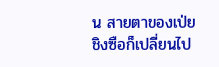น สายตาของเป่ยชิงซือก็เปลี่ยนไป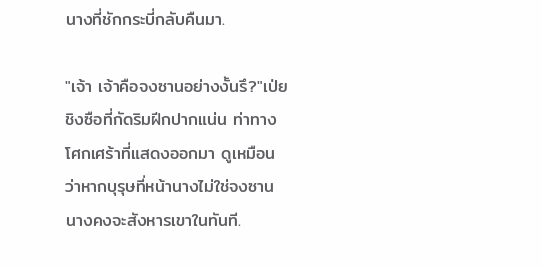นางที่ชักกระบี่กลับคืนมา.

"เจ้า เจ้าคือจงซานอย่างงั้นรึ?"เป่ยชิงซือที่กัดริมฝีกปากแน่น ท่าทางโศกเศร้าที่แสดงออกมา ดูเหมือนว่าหากบุรุษที่หน้านางไม่ใช่จงซาน นางคงจะสังหารเขาในทันที.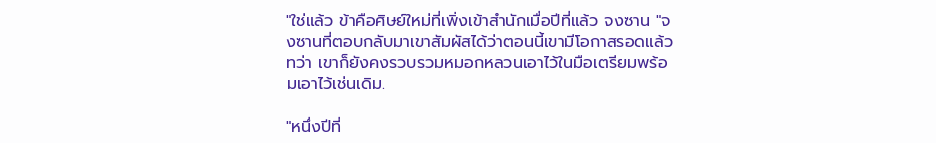"ใช่แล้ว ข้าคือศิษย์ใหม่ที่เพิ่งเข้าสำนักเมื่อปีที่แล้ว จงซาน "จงซานที่ตอบกลับมาเขาสัมผัสได้ว่าตอนนี้เขามีโอกาสรอดแล้ว ทว่า เขาก็ยังคงรวบรวมหมอกหลวนเอาไว้ในมือเตรียมพร้อมเอาไว้เช่นเดิม.

"หนึ่งปีที่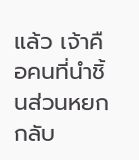แล้ว เจ้าคือคนที่นำชิ้นส่วนหยกกลับ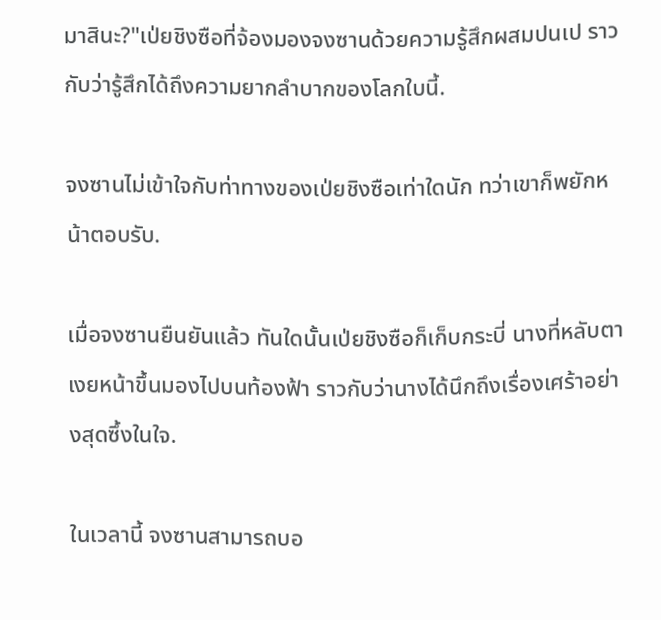มาสินะ?"เป่ยชิงซือที่จ้องมองจงซานด้วยความรู้สึกผสมปนเป ราวกับว่ารู้สึกได้ถึงความยากลำบากของโลกใบนี้.

จงซานไม่เข้าใจกับท่าทางของเป่ยชิงซือเท่าใดนัก ทว่าเขาก็พยักหน้าตอบรับ.

เมื่อจงซานยืนยันแล้ว ทันใดนั้นเป่ยชิงซือก็เก็บกระบี่ นางที่หลับตาเงยหน้าขึ้นมองไปบนท้องฟ้า ราวกับว่านางได้นึกถึงเรื่องเศร้าอย่างสุดซึ้งในใจ.

ในเวลานี้ จงซานสามารถบอ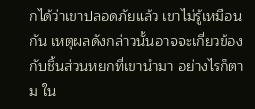กได้ว่าเขาปลอดภัยแล้ว เขาไม่รู้เหมือนกัน เหตุผลดังกล่าวนั้นอาจจะเกี่ยวข้องกับชิ้นส่วนหยกที่เขานำมา อย่างไรก็ตาม ใน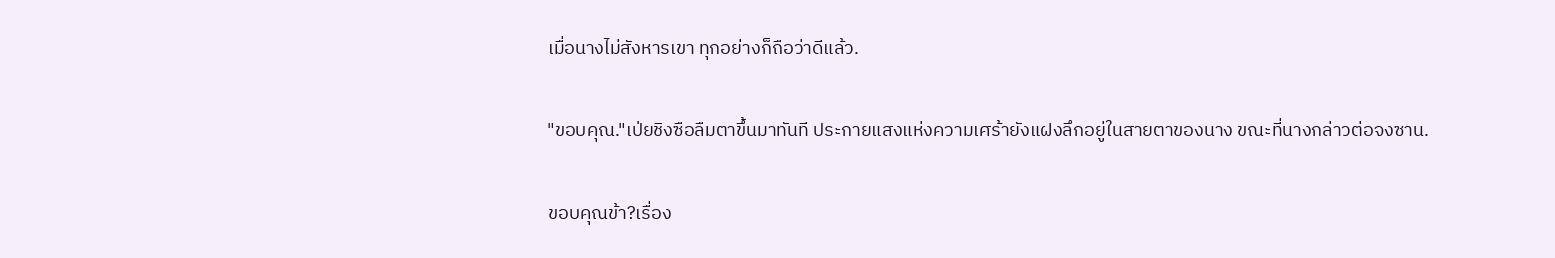เมื่อนางไม่สังหารเขา ทุกอย่างก็ถือว่าดีแล้ว.

"ขอบคุณ."เป่ยชิงซือลืมตาขึ้นมาทันที ประกายแสงแห่งความเศร้ายังแฝงลึกอยู่ในสายตาของนาง ขณะที่นางกล่าวต่อจงซาน.

ขอบคุณข้า?เรื่อง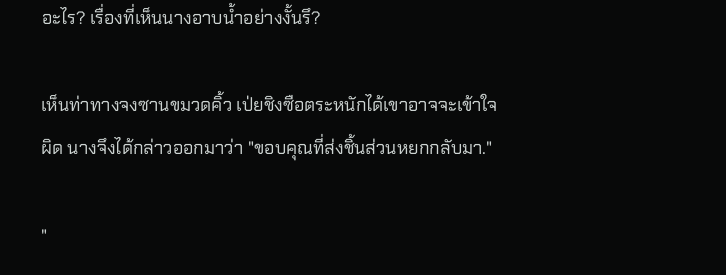อะไร? เรื่องที่เห็นนางอาบน้ำอย่างงั้นรึ?

เห็นท่าทางจงซานขมวดคิ้ว เป่ยชิงซือตระหนักได้เขาอาจจะเข้าใจผิด นางจึงได้กล่าวออกมาว่า "ขอบคุณที่ส่งชิ้นส่วนหยกกลับมา."

"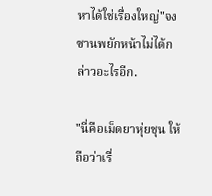หาได้ใช่เรื่องใหญ่"จงซานพยักหน้าไม่ได้กล่าวอะไรอีก.

"นี่คือเม็ดยาหุ่ยชุน ให้ถือว่าเรื่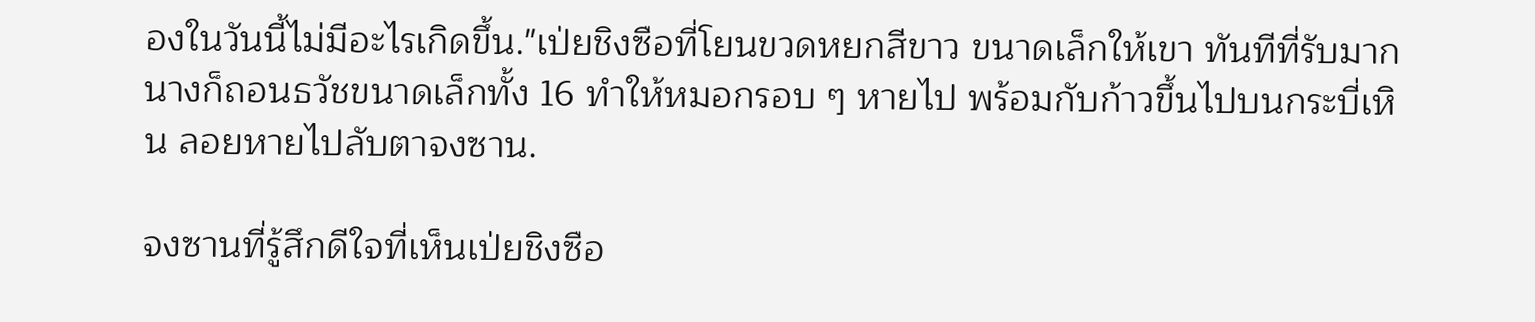องในวันนี้ไม่มีอะไรเกิดขึ้น."เป่ยชิงซือที่โยนขวดหยกสีขาว ขนาดเล็กให้เขา ทันทีที่รับมาก นางก็ถอนธวัชขนาดเล็กทั้ง 16 ทำให้หมอกรอบ ๆ หายไป พร้อมกับก้าวขึ้นไปบนกระบี่เหิน ลอยหายไปลับตาจงซาน.

จงซานที่รู้สึกดีใจที่เห็นเป่ยชิงซือ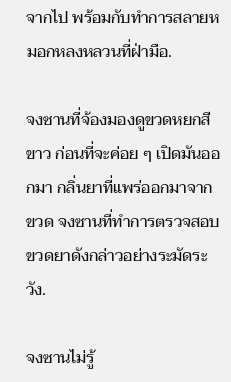จากไป พร้อมกับทำการสลายหมอกหลงหลวนที่ฝ่ามือ.

จงซานที่จ้องมองดูขวดหยกสีขาว ก่อนที่จะค่อย ๆ เปิดมันออกมา กลิ่นยาที่แพร่ออกมาจากขวด จงซานที่ทำการตรวจสอบขวดยาดังกล่าวอย่างระมัดระวัง.

จงซานไม่รู้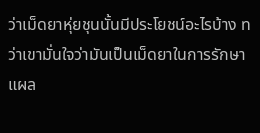ว่าเม็ดยาหุ่ยชุนนั้นมีประโยชน์อะไรบ้าง ทว่าเขามั่นใจว่ามันเป็นเม็ดยาในการรักษาแผล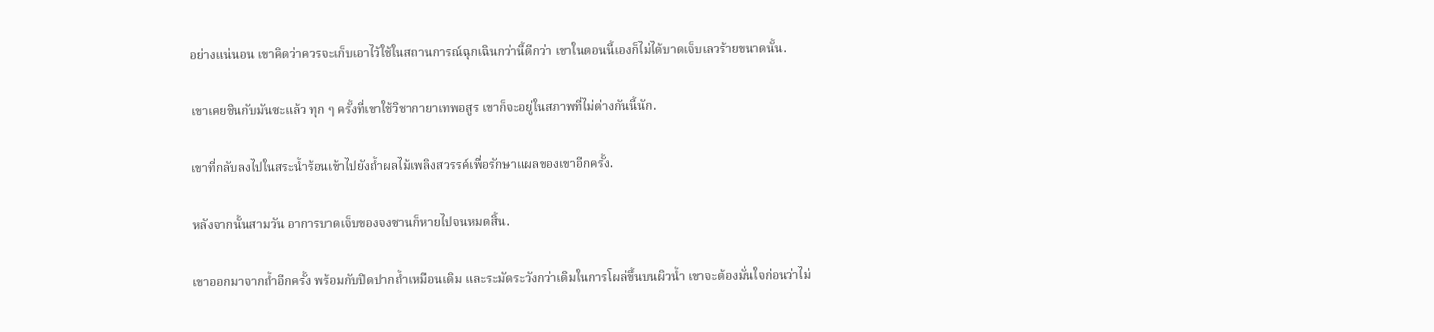อย่างแน่นอน เขาคิดว่าควรจะเก็บเอาไว้ใช้ในสถานการณ์ฉุกเฉินกว่านี้ดีกว่า เขาในตอนนี้เองก็ไม่ได้บาดเจ็บเลวร้ายขนาดนั้น.

เขาเคยชินกับมันซะแล้ว ทุก ๆ ครั้งที่เขาใช้วิชากายาเทพอสูร เขาก็จะอยู่ในสภาพที่ไม่ต่างกันนี้นัก.

เขาที่กลับลงไปในสระน้ำร้อนเข้าไปยังถ้ำผลไม้เพลิงสวรรค์เพื่อรักษาแผลของเขาอีกครั้ง.

หลังจากนั้นสามวัน อาการบาดเจ็บของจงซานก็หายไปจนหมดสิ้น.

เขาออกมาจากถ้ำอีกครั้ง พร้อมกับปิดปากถ้ำเหมือนเดิม และระมัดระวังกว่าเดิมในการโผล่ขึ้นบนผิวน้ำ เขาจะต้องมั่นใจก่อนว่าไม่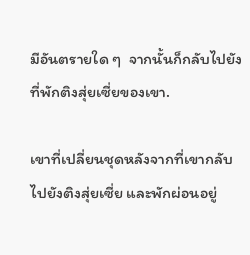มีอันตรายใด ๆ  จากนั้นก็กลับไปยังที่พักติงสุ่ยเซี่ยของเขา.

เขาที่เปลี่ยนชุดหลังจากที่เขากลับไปยังติงสุ่ยเซี่ย และพักผ่อนอยู่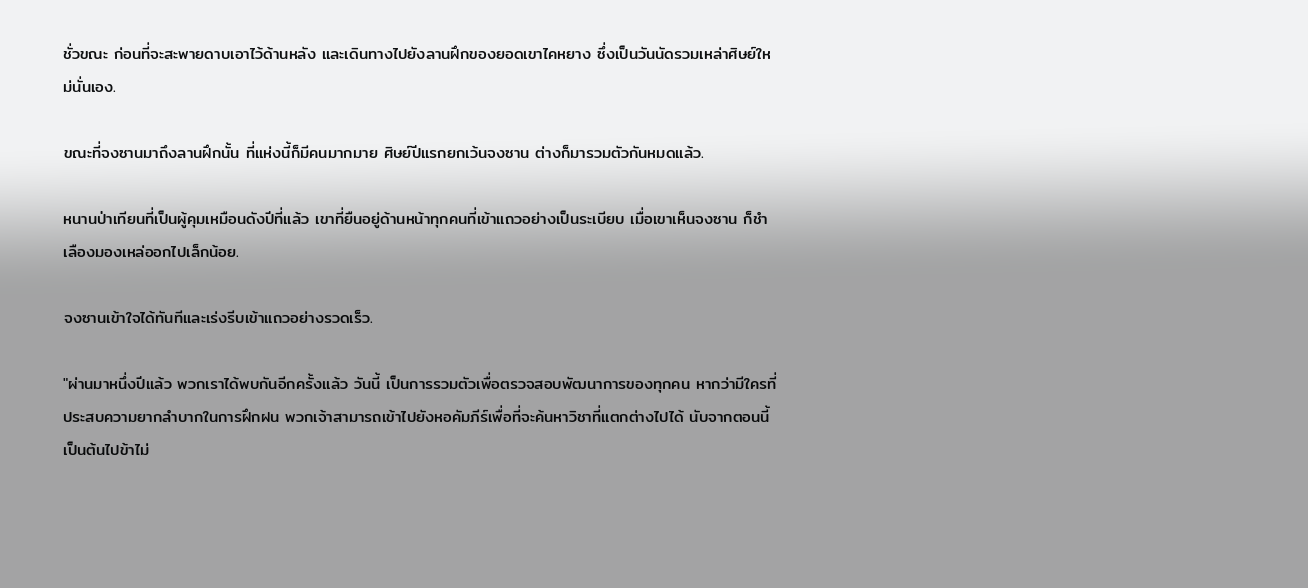ชั่วขณะ ก่อนที่จะสะพายดาบเอาไว้ด้านหลัง และเดินทางไปยังลานฝึกของยอดเขาไคหยาง ซึ่งเป็นวันนัดรวมเหล่าศิษย์ใหม่นั่นเอง.

ขณะที่จงซานมาถึงลานฝึกนั้น ที่แห่งนี้ก็มีคนมากมาย ศิษย์ปีแรกยกเว้นจงซาน ต่างก็มารวมตัวกันหมดแล้ว.

หนานป่าเทียนที่เป็นผู้คุมเหมือนดังปีที่แล้ว เขาที่ยืนอยู่ด้านหน้าทุกคนที่เข้าแถวอย่างเป็นระเบียบ เมื่อเขาเห็นจงซาน ก็ชำเลืองมองเหล่ออกไปเล็กน้อย.

จงซานเข้าใจได้ทันทีและเร่งรีบเข้าแถวอย่างรวดเร็ว.

"ผ่านมาหนึ่งปีแล้ว พวกเราได้พบกันอีกครั้งแล้ว วันนี้ เป็นการรวมตัวเพื่อตรวจสอบพัฒนาการของทุกคน หากว่ามีใครที่ประสบความยากลำบากในการฝึกฝน พวกเจ้าสามารถเข้าไปยังหอคัมภีร์เพื่อที่จะค้นหาวิชาที่แตกต่างไปได้ นับจากตอนนี้เป็นต้นไปข้าไม่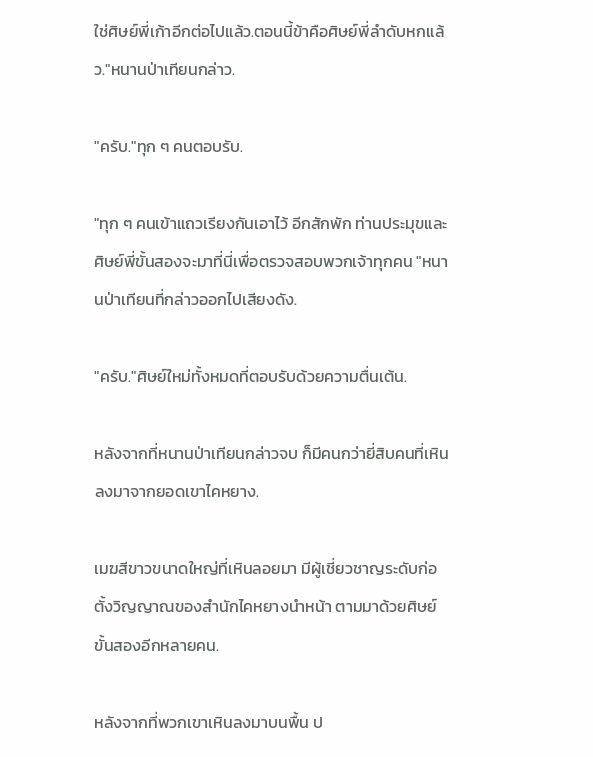ใช่ศิษย์พี่เก้าอีกต่อไปแล้ว.ตอนนี้ข้าคือศิษย์พี่ลำดับหกแล้ว."หนานป่าเทียนกล่าว.

"ครับ."ทุก ๆ คนตอบรับ.

"ทุก ๆ คนเข้าแถวเรียงกันเอาไว้ อีกสักพัก ท่านประมุขและศิษย์พี่ขั้นสองจะมาที่นี่เพื่อตรวจสอบพวกเจ้าทุกคน "หนานป่าเทียนที่กล่าวออกไปเสียงดัง.

"ครับ."ศิษย์ใหม่ทั้งหมดที่ตอบรับด้วยความตื่นเต้น.

หลังจากที่หนานป่าเทียนกล่าวจบ ก็มีคนกว่ายี่สิบคนที่เหินลงมาจากยอดเขาไคหยาง.

เมฆสีขาวขนาดใหญ่ที่เหินลอยมา มีผู้เชี่ยวชาญระดับก่อตั้งวิญญาณของสำนักไคหยางนำหน้า ตามมาด้วยศิษย์ขั้นสองอีกหลายคน.

หลังจากที่พวกเขาเหินลงมาบนพื้น ป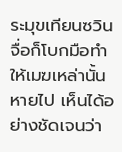ระมุขเทียนซวินจื่อก็โบกมือทำให้เมฆเหล่านั้นหายไป เห็นได้อย่างชัดเจนว่า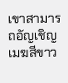เขาสามารถอัญเชิญเมฆสีขาว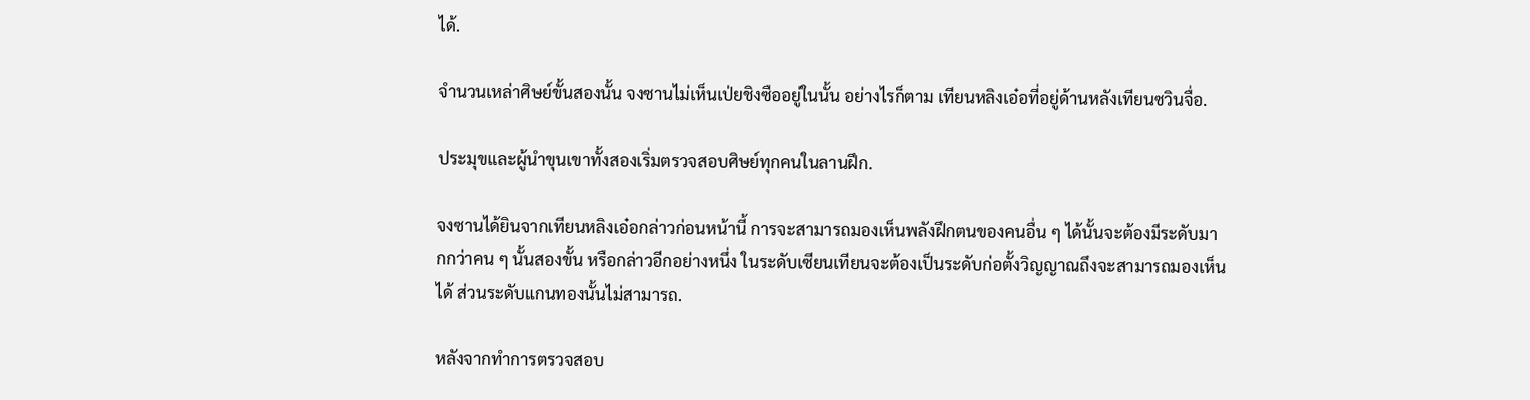ได้.

จำนวนเหล่าศิษย์ขั้นสองนั้น จงซานไม่เห็นเป่ยชิงซืออยู่ในนั้น อย่างไรก็ตาม เทียนหลิงเอ๋อที่อยู่ด้านหลังเทียนซวินจื่อ.

ประมุขและผู้นำขุนเขาทั้งสองเริ่มตรวจสอบศิษย์ทุกคนในลานฝึก.

จงซานได้ยินจากเทียนหลิงเอ๋อกล่าวก่อนหน้านี้ การจะสามารถมองเห็นพลังฝึกตนของคนอื่น ๆ ได้นั้นจะต้องมีระดับมากกว่าคน ๆ นั้นสองขั้น หรือกล่าวอีกอย่างหนึ่ง ในระดับเซียนเทียนจะต้องเป็นระดับก่อตั้งวิญญาณถึงจะสามารถมองเห็นได้ ส่วนระดับแกนทองนั้นไม่สามารถ.

หลังจากทำการตรวจสอบ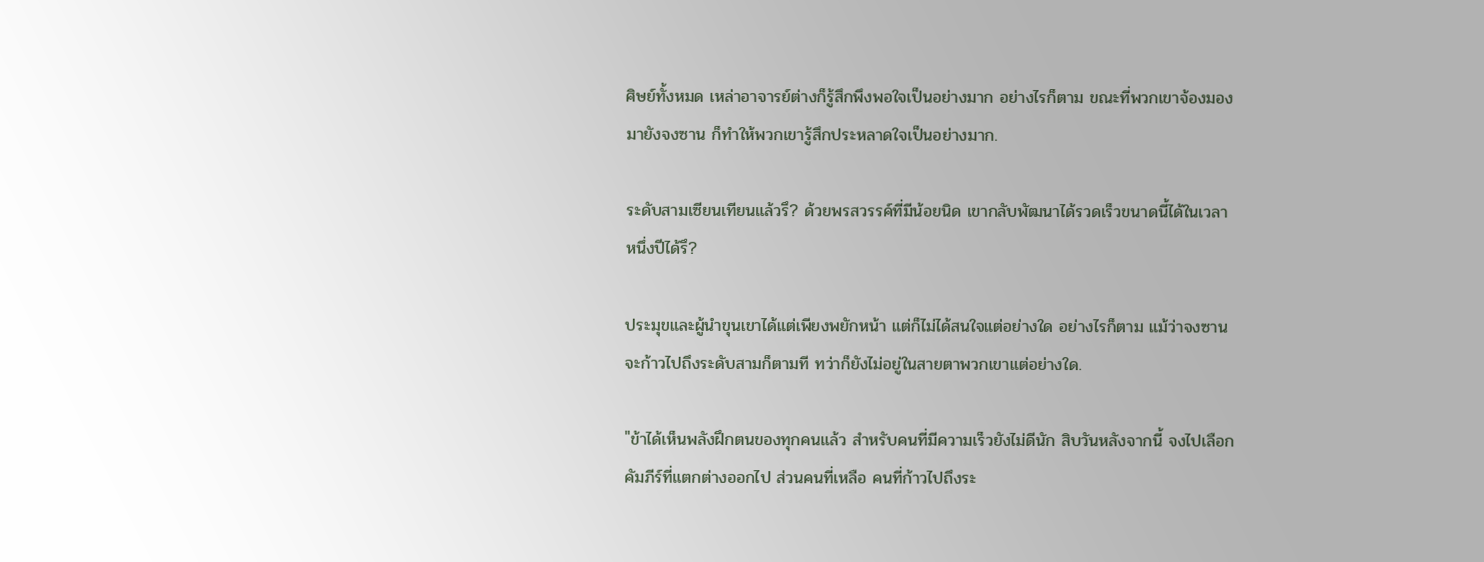ศิษย์ทั้งหมด เหล่าอาจารย์ต่างก็รู้สึกพึงพอใจเป็นอย่างมาก อย่างไรก็ตาม ขณะที่พวกเขาจ้องมองมายังจงซาน ก็ทำให้พวกเขารู้สึกประหลาดใจเป็นอย่างมาก.

ระดับสามเซียนเทียนแล้วรึ? ด้วยพรสวรรค์ที่มีน้อยนิด เขากลับพัฒนาได้รวดเร็วขนาดนี้ได้ในเวลาหนึ่งปีได้รึ?

ประมุขและผู้นำขุนเขาได้แต่เพียงพยักหน้า แต่ก็ไม่ได้สนใจแต่อย่างใด อย่างไรก็ตาม แม้ว่าจงซานจะก้าวไปถึงระดับสามก็ตามที ทว่าก็ยังไม่อยู่ในสายตาพวกเขาแต่อย่างใด.

"ข้าได้เห็นพลังฝึกตนของทุกคนแล้ว สำหรับคนที่มีความเร็วยังไม่ดีนัก สิบวันหลังจากนี้ จงไปเลือกคัมภีร์ที่แตกต่างออกไป ส่วนคนที่เหลือ คนที่ก้าวไปถึงระ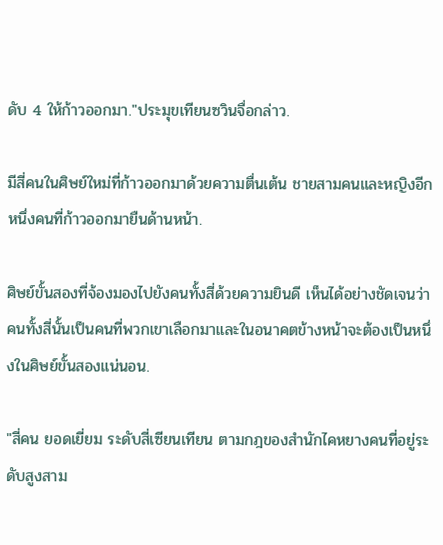ดับ 4 ให้ก้าวออกมา."ประมุขเทียนซวินจื่อกล่าว.

มีสี่คนในศิษย์ใหม่ที่ก้าวออกมาด้วยความตื่นเต้น ชายสามคนและหญิงอีกหนึ่งคนที่ก้าวออกมายืนด้านหน้า.

ศิษย์ขั้นสองที่จ้องมองไปยังคนทั้งสี่ด้วยความยินดี เห็นได้อย่างชัดเจนว่าคนทั้งสี่นั้นเป็นคนที่พวกเขาเลือกมาและในอนาคตข้างหน้าจะต้องเป็นหนึ่งในศิษย์ขั้นสองแน่นอน.

"สี่คน ยอดเยี่ยม ระดับสี่เซียนเทียน ตามกฎของสำนักไคหยางคนที่อยู่ระดับสูงสาม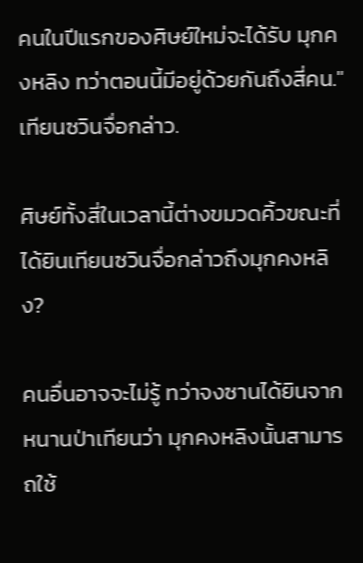คนในปีแรกของศิษย์ใหม่จะได้รับ มุกคงหลิง ทว่าตอนนี้มีอยู่ด้วยกันถึงสี่คน."เทียนซวินจื่อกล่าว.

ศิษย์ทั้งสี่ในเวลานี้ต่างขมวดคิ้วขณะที่ได้ยินเทียนซวินจื่อกล่าวถึงมุกคงหลิง?

คนอื่นอาจจะไม่รู้ ทว่าจงซานได้ยินจากหนานป่าเทียนว่า มุกคงหลิงนั้นสามารถใช้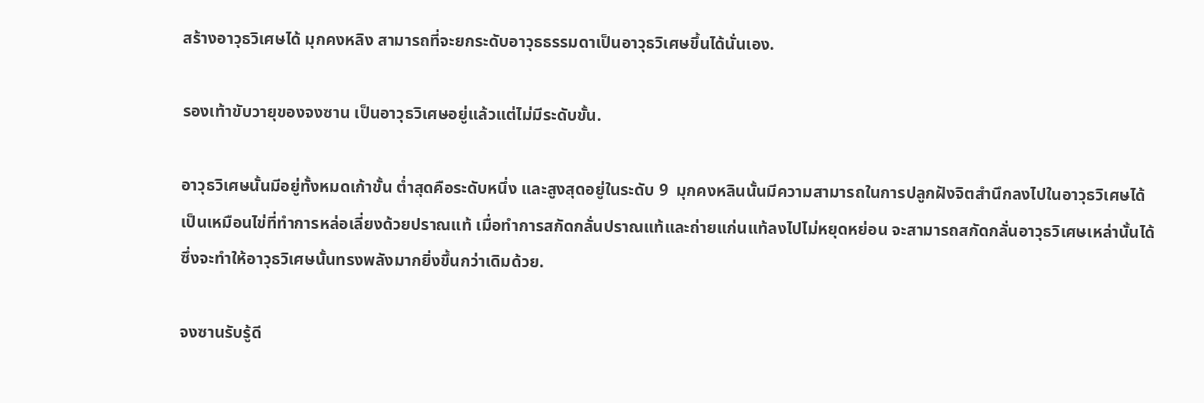สร้างอาวุธวิเศษได้ มุกคงหลิง สามารถที่จะยกระดับอาวุธธรรมดาเป็นอาวุธวิเศษขึ้นได้นั่นเอง.

รองเท้าขับวายุของจงซาน เป็นอาวุธวิเศษอยู่แล้วแต่ไม่มีระดับขั้น.

อาวุธวิเศษนั้นมีอยู่ทั้งหมดเก้าขั้น ต่ำสุดคือระดับหนึ่ง และสูงสุดอยู่ในระดับ 9  มุกคงหลินนั้นมีความสามารถในการปลูกฝังจิตสำนึกลงไปในอาวุธวิเศษได้ เป็นเหมือนไข่ที่ทำการหล่อเลี่ยงด้วยปราณแท้ เมื่อทำการสกัดกลั่นปราณแท้และถ่ายแก่นแท้ลงไปไม่หยุดหย่อน จะสามารถสกัดกลั่นอาวุธวิเศษเหล่านั้นได้ ซึ่งจะทำให้อาวุธวิเศษนั้นทรงพลังมากยิ่งขึ้นกว่าเดิมด้วย.

จงซานรับรู้ดี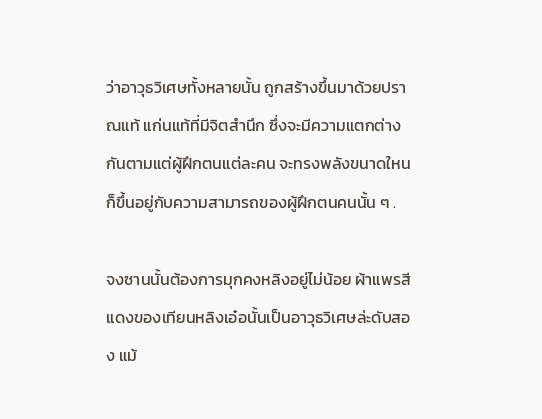ว่าอาวุธวิเศษทั้งหลายนั้น ถูกสร้างขึ้นมาด้วยปราณแท้ แก่นแท้ที่มีจิตสำนึก ซึ่งจะมีความแตกต่างกันตามแต่ผู้ฝึกตนแต่ละคน จะทรงพลังขนาดใหนก็ขึ้นอยู่กับความสามารถของผู้ฝึกตนคนนั้น ๆ .

จงซานนั้นต้องการมุกคงหลิงอยู่ไม่น้อย ผ้าแพรสีแดงของเทียนหลิงเอ๋อนั้นเป็นอาวุธวิเศษล่ะดับสอง แม้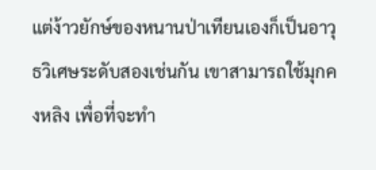แต่ง้าวยักษ์ของหนานป่าเทียนเองก็เป็นอาวุธวิเศษระดับสองเช่นกัน เขาสามารถใช้มุกคงหลิง เพื่อที่จะทำ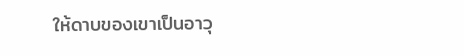ให้ดาบของเขาเป็นอาวุ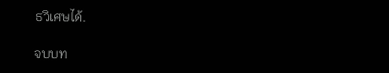ธวิเศษได้.

จบบท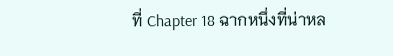ที่ Chapter 18 ฉากหนึ่งที่น่าหล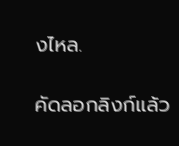งไหล.

คัดลอกลิงก์แล้ว